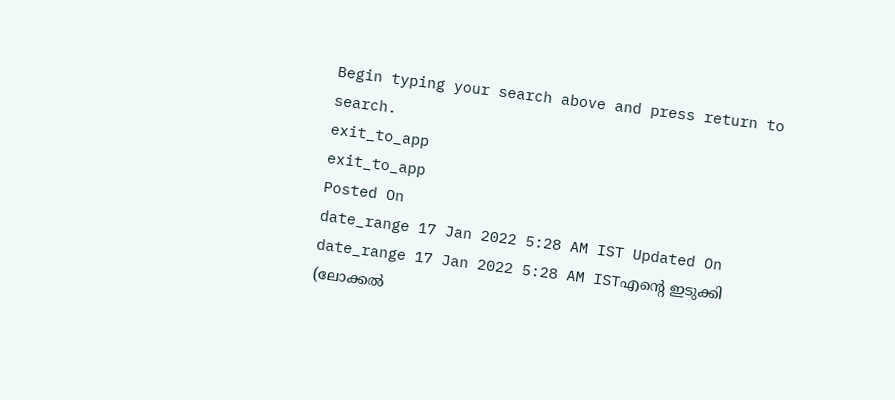Begin typing your search above and press return to search.
exit_to_app
exit_to_app
Posted On
date_range 17 Jan 2022 5:28 AM IST Updated On
date_range 17 Jan 2022 5:28 AM ISTഎന്റെ ഇടുക്കി (ലോക്കൽ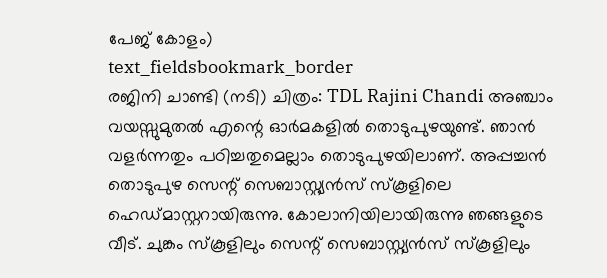പേജ് കോളം)
text_fieldsbookmark_border
രജിനി ചാണ്ടി (നടി) ചിത്രം: TDL Rajini Chandi അഞ്ചാം വയസ്സുമുതൽ എന്റെ ഓർമകളിൽ തൊടുപുഴയുണ്ട്. ഞാൻ വളർന്നതും പഠിച്ചതുമെല്ലാം തൊടുപുഴയിലാണ്. അപ്പച്ചൻ തൊടുപുഴ സെന്റ് സെബാസ്റ്റ്യൻസ് സ്കൂളിലെ ഹെഡ്മാസ്റ്ററായിരുന്നു. കോലാനിയിലായിരുന്നു ഞങ്ങളുടെ വീട്. ചുങ്കം സ്കൂളിലും സെന്റ് സെബാസ്റ്റ്യൻസ് സ്കൂളിലും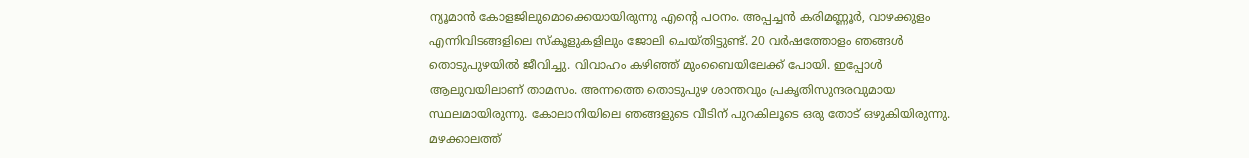ന്യൂമാൻ കോളജിലുമൊക്കെയായിരുന്നു എന്റെ പഠനം. അപ്പച്ചൻ കരിമണ്ണൂർ, വാഴക്കുളം എന്നിവിടങ്ങളിലെ സ്കൂളുകളിലും ജോലി ചെയ്തിട്ടുണ്ട്. 20 വർഷത്തോളം ഞങ്ങൾ തൊടുപുഴയിൽ ജീവിച്ചു. വിവാഹം കഴിഞ്ഞ് മുംബൈയിലേക്ക് പോയി. ഇപ്പോൾ ആലുവയിലാണ് താമസം. അന്നത്തെ തൊടുപുഴ ശാന്തവും പ്രകൃതിസുന്ദരവുമായ സ്ഥലമായിരുന്നു. കോലാനിയിലെ ഞങ്ങളുടെ വീടിന് പുറകിലൂടെ ഒരു തോട് ഒഴുകിയിരുന്നു. മഴക്കാലത്ത്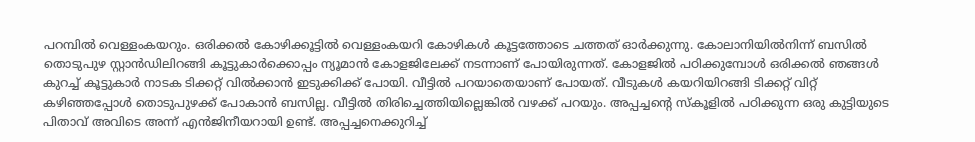പറമ്പിൽ വെള്ളംകയറും. ഒരിക്കൽ കോഴിക്കൂട്ടിൽ വെള്ളംകയറി കോഴികൾ കൂട്ടത്തോടെ ചത്തത് ഓർക്കുന്നു. കോലാനിയിൽനിന്ന് ബസിൽ തൊടുപുഴ സ്റ്റാൻഡിലിറങ്ങി കൂട്ടുകാർക്കൊപ്പം ന്യൂമാൻ കോളജിലേക്ക് നടന്നാണ് പോയിരുന്നത്. കോളജിൽ പഠിക്കുമ്പോൾ ഒരിക്കൽ ഞങ്ങൾ കുറച്ച് കൂട്ടുകാർ നാടക ടിക്കറ്റ് വിൽക്കാൻ ഇടുക്കിക്ക് പോയി. വീട്ടിൽ പറയാതെയാണ് പോയത്. വീടുകൾ കയറിയിറങ്ങി ടിക്കറ്റ് വിറ്റ് കഴിഞ്ഞപ്പോൾ തൊടുപുഴക്ക് പോകാൻ ബസില്ല. വീട്ടിൽ തിരിച്ചെത്തിയില്ലെങ്കിൽ വഴക്ക് പറയും. അപ്പച്ചന്റെ സ്കൂളിൽ പഠിക്കുന്ന ഒരു കുട്ടിയുടെ പിതാവ് അവിടെ അന്ന് എൻജിനീയറായി ഉണ്ട്. അപ്പച്ചനെക്കുറിച്ച്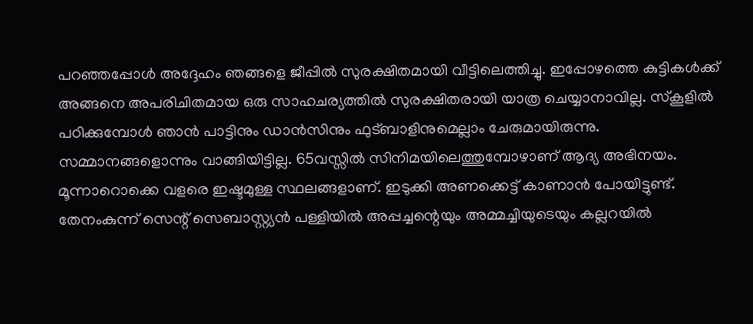പറഞ്ഞപ്പോൾ അദ്ദേഹം ഞങ്ങളെ ജീപ്പിൽ സുരക്ഷിതമായി വീട്ടിലെത്തിച്ചു. ഇപ്പോഴത്തെ കുട്ടികൾക്ക് അങ്ങനെ അപരിചിതമായ ഒരു സാഹചര്യത്തിൽ സുരക്ഷിതരായി യാത്ര ചെയ്യാനാവില്ല. സ്കൂളിൽ പഠിക്കുമ്പോൾ ഞാൻ പാട്ടിനും ഡാൻസിനും ഫുട്ബാളിനുമെല്ലാം ചേരുമായിരുന്നു. സമ്മാനങ്ങളൊന്നും വാങ്ങിയിട്ടില്ല. 65വസ്സിൽ സിനിമയിലെത്തുമ്പോഴാണ് ആദ്യ അഭിനയം. മൂന്നാറൊക്കെ വളരെ ഇഷ്ടമുള്ള സ്ഥലങ്ങളാണ്. ഇടുക്കി അണക്കെട്ട് കാണാൻ പോയിട്ടുണ്ട്. തേനംകുന്ന് സെന്റ് സെബാസ്റ്റ്യൻ പള്ളിയിൽ അപ്പച്ചന്റെയും അമ്മച്ചിയുടെയും കല്ലറയിൽ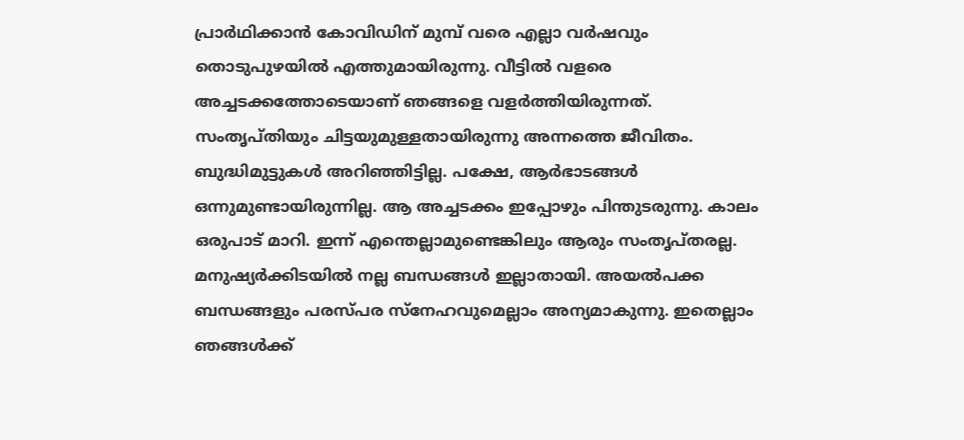പ്രാർഥിക്കാൻ കോവിഡിന് മുമ്പ് വരെ എല്ലാ വർഷവും തൊടുപുഴയിൽ എത്തുമായിരുന്നു. വീട്ടിൽ വളരെ അച്ചടക്കത്തോടെയാണ് ഞങ്ങളെ വളർത്തിയിരുന്നത്. സംതൃപ്തിയും ചിട്ടയുമുള്ളതായിരുന്നു അന്നത്തെ ജീവിതം. ബുദ്ധിമുട്ടുകൾ അറിഞ്ഞിട്ടില്ല. പക്ഷേ, ആർഭാടങ്ങൾ ഒന്നുമുണ്ടായിരുന്നില്ല. ആ അച്ചടക്കം ഇപ്പോഴും പിന്തുടരുന്നു. കാലം ഒരുപാട് മാറി. ഇന്ന് എന്തെല്ലാമുണ്ടെങ്കിലും ആരും സംതൃപ്തരല്ല. മനുഷ്യർക്കിടയിൽ നല്ല ബന്ധങ്ങൾ ഇല്ലാതായി. അയൽപക്ക ബന്ധങ്ങളും പരസ്പര സ്നേഹവുമെല്ലാം അന്യമാകുന്നു. ഇതെല്ലാം ഞങ്ങൾക്ക്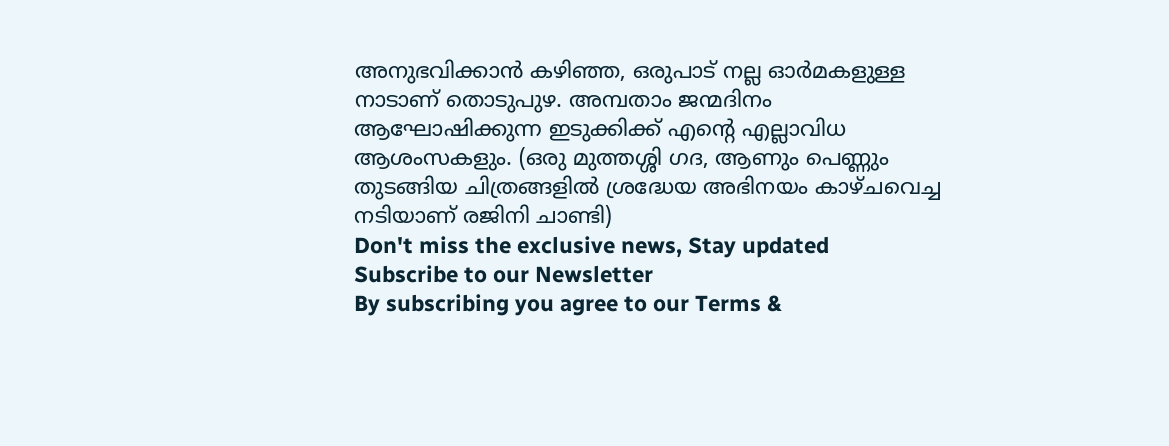അനുഭവിക്കാൻ കഴിഞ്ഞ, ഒരുപാട് നല്ല ഓർമകളുള്ള നാടാണ് തൊടുപുഴ. അമ്പതാം ജന്മദിനം ആഘോഷിക്കുന്ന ഇടുക്കിക്ക് എന്റെ എല്ലാവിധ ആശംസകളും. (ഒരു മുത്തശ്ശി ഗദ, ആണും പെണ്ണും തുടങ്ങിയ ചിത്രങ്ങളിൽ ശ്രദ്ധേയ അഭിനയം കാഴ്ചവെച്ച നടിയാണ് രജിനി ചാണ്ടി)
Don't miss the exclusive news, Stay updated
Subscribe to our Newsletter
By subscribing you agree to our Terms &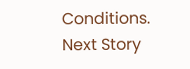Conditions.
Next Story